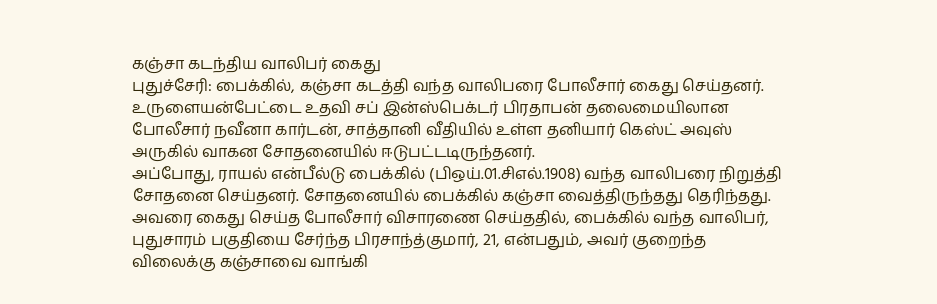கஞ்சா கடந்திய வாலிபர் கைது
புதுச்சேரி: பைக்கில், கஞ்சா கடத்தி வந்த வாலிபரை போலீசார் கைது செய்தனர்.
உருளையன்பேட்டை உதவி சப் இன்ஸ்பெக்டர் பிரதாபன் தலைமையிலான போலீசார் நவீனா கார்டன், சாத்தானி வீதியில் உள்ள தனியார் கெஸ்ட் அவுஸ் அருகில் வாகன சோதனையில் ஈடுபட்டடிருந்தனர்.
அப்போது, ராயல் என்பீல்டு பைக்கில் (பிஒய்.01.சிஎல்.1908) வந்த வாலிபரை நிறுத்தி சோதனை செய்தனர். சோதனையில் பைக்கில் கஞ்சா வைத்திருந்தது தெரிந்தது. அவரை கைது செய்த போலீசார் விசாரணை செய்ததில், பைக்கில் வந்த வாலிபர், புதுசாரம் பகுதியை சேர்ந்த பிரசாந்த்குமார், 21, என்பதும், அவர் குறைந்த விலைக்கு கஞ்சாவை வாங்கி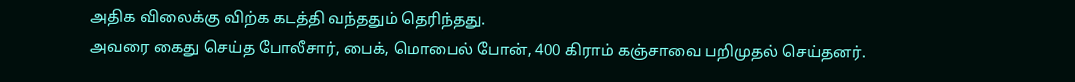அதிக விலைக்கு விற்க கடத்தி வந்ததும் தெரிந்தது.
அவரை கைது செய்த போலீசார், பைக், மொபைல் போன், 400 கிராம் கஞ்சாவை பறிமுதல் செய்தனர்.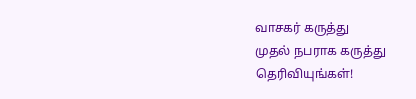வாசகர் கருத்து
முதல் நபராக கருத்து தெரிவியுங்கள்!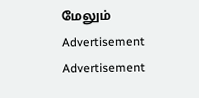மேலும்
Advertisement
Advertisement